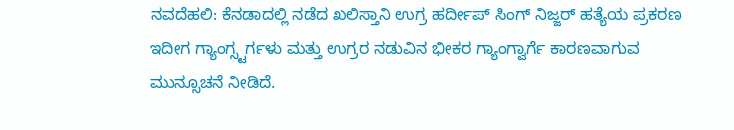ನವದೆಹಲಿ: ಕೆನಡಾದಲ್ಲಿ ನಡೆದ ಖಲಿಸ್ತಾನಿ ಉಗ್ರ ಹರ್ದೀಪ್ ಸಿಂಗ್ ನಿಜ್ಜರ್ ಹತ್ಯೆಯ ಪ್ರಕರಣ ಇದೀಗ ಗ್ಯಾಂಗ್ಸ್ಟರ್ಗಳು ಮತ್ತು ಉಗ್ರರ ನಡುವಿನ ಭೀಕರ ಗ್ಯಾಂಗ್ವಾರ್ಗೆ ಕಾರಣವಾಗುವ ಮುನ್ಸೂಚನೆ ನೀಡಿದೆ.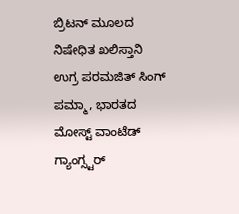ಬ್ರಿಟನ್ ಮೂಲದ ನಿಷೇಧಿತ ಖಲಿಸ್ತಾನಿ ಉಗ್ರ ಪರಮಜಿತ್ ಸಿಂಗ್ ಪಮ್ಮಾ, ಭಾರತದ ಮೋಸ್ಟ್ ವಾಂಟೆಡ್ ಗ್ಯಾಂಗ್ಸ್ಟರ್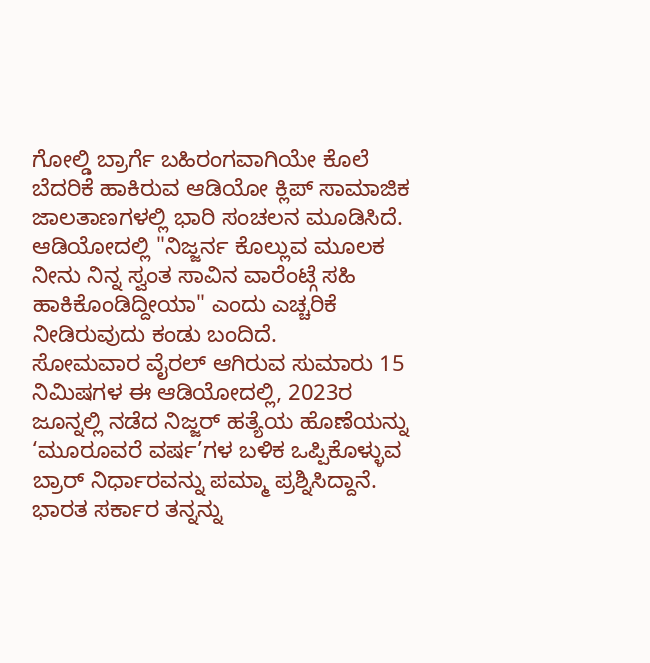ಗೋಲ್ಡಿ ಬ್ರಾರ್ಗೆ ಬಹಿರಂಗವಾಗಿಯೇ ಕೊಲೆ ಬೆದರಿಕೆ ಹಾಕಿರುವ ಆಡಿಯೋ ಕ್ಲಿಪ್ ಸಾಮಾಜಿಕ ಜಾಲತಾಣಗಳಲ್ಲಿ ಭಾರಿ ಸಂಚಲನ ಮೂಡಿಸಿದೆ.
ಆಡಿಯೋದಲ್ಲಿ "ನಿಜ್ಜರ್ನ ಕೊಲ್ಲುವ ಮೂಲಕ ನೀನು ನಿನ್ನ ಸ್ವಂತ ಸಾವಿನ ವಾರೆಂಟ್ಗೆ ಸಹಿ ಹಾಕಿಕೊಂಡಿದ್ದೀಯಾ" ಎಂದು ಎಚ್ಚರಿಕೆ ನೀಡಿರುವುದು ಕಂಡು ಬಂದಿದೆ.
ಸೋಮವಾರ ವೈರಲ್ ಆಗಿರುವ ಸುಮಾರು 15 ನಿಮಿಷಗಳ ಈ ಆಡಿಯೋದಲ್ಲಿ, 2023ರ ಜೂನ್ನಲ್ಲಿ ನಡೆದ ನಿಜ್ಜರ್ ಹತ್ಯೆಯ ಹೊಣೆಯನ್ನು ‘ಮೂರೂವರೆ ವರ್ಷ’ಗಳ ಬಳಿಕ ಒಪ್ಪಿಕೊಳ್ಳುವ ಬ್ರಾರ್ ನಿರ್ಧಾರವನ್ನು ಪಮ್ಮಾ ಪ್ರಶ್ನಿಸಿದ್ದಾನೆ. ಭಾರತ ಸರ್ಕಾರ ತನ್ನನ್ನು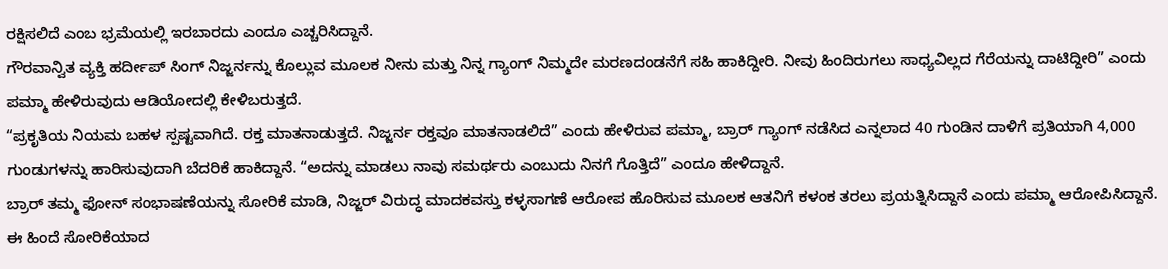ರಕ್ಷಿಸಲಿದೆ ಎಂಬ ಭ್ರಮೆಯಲ್ಲಿ ಇರಬಾರದು ಎಂದೂ ಎಚ್ಚರಿಸಿದ್ದಾನೆ.
ಗೌರವಾನ್ವಿತ ವ್ಯಕ್ತಿ ಹರ್ದೀಪ್ ಸಿಂಗ್ ನಿಜ್ಜರ್ನನ್ನು ಕೊಲ್ಲುವ ಮೂಲಕ ನೀನು ಮತ್ತು ನಿನ್ನ ಗ್ಯಾಂಗ್ ನಿಮ್ಮದೇ ಮರಣದಂಡನೆಗೆ ಸಹಿ ಹಾಕಿದ್ದೀರಿ. ನೀವು ಹಿಂದಿರುಗಲು ಸಾಧ್ಯವಿಲ್ಲದ ಗೆರೆಯನ್ನು ದಾಟಿದ್ದೀರಿ” ಎಂದು ಪಮ್ಮಾ ಹೇಳಿರುವುದು ಆಡಿಯೋದಲ್ಲಿ ಕೇಳಿಬರುತ್ತದೆ.
“ಪ್ರಕೃತಿಯ ನಿಯಮ ಬಹಳ ಸ್ಪಷ್ಟವಾಗಿದೆ. ರಕ್ತ ಮಾತನಾಡುತ್ತದೆ. ನಿಜ್ಜರ್ನ ರಕ್ತವೂ ಮಾತನಾಡಲಿದೆ” ಎಂದು ಹೇಳಿರುವ ಪಮ್ಮಾ, ಬ್ರಾರ್ ಗ್ಯಾಂಗ್ ನಡೆಸಿದ ಎನ್ನಲಾದ 40 ಗುಂಡಿನ ದಾಳಿಗೆ ಪ್ರತಿಯಾಗಿ 4,000 ಗುಂಡುಗಳನ್ನು ಹಾರಿಸುವುದಾಗಿ ಬೆದರಿಕೆ ಹಾಕಿದ್ದಾನೆ. “ಅದನ್ನು ಮಾಡಲು ನಾವು ಸಮರ್ಥರು ಎಂಬುದು ನಿನಗೆ ಗೊತ್ತಿದೆ” ಎಂದೂ ಹೇಳಿದ್ದಾನೆ.
ಬ್ರಾರ್ ತಮ್ಮ ಫೋನ್ ಸಂಭಾಷಣೆಯನ್ನು ಸೋರಿಕೆ ಮಾಡಿ, ನಿಜ್ಜರ್ ವಿರುದ್ಧ ಮಾದಕವಸ್ತು ಕಳ್ಳಸಾಗಣೆ ಆರೋಪ ಹೊರಿಸುವ ಮೂಲಕ ಆತನಿಗೆ ಕಳಂಕ ತರಲು ಪ್ರಯತ್ನಿಸಿದ್ದಾನೆ ಎಂದು ಪಮ್ಮಾ ಆರೋಪಿಸಿದ್ದಾನೆ.
ಈ ಹಿಂದೆ ಸೋರಿಕೆಯಾದ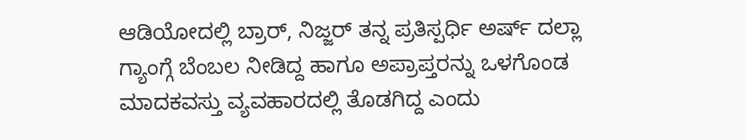ಆಡಿಯೋದಲ್ಲಿ ಬ್ರಾರ್, ನಿಜ್ಜರ್ ತನ್ನ ಪ್ರತಿಸ್ಪರ್ಧಿ ಅರ್ಷ್ ದಲ್ಲಾ ಗ್ಯಾಂಗ್ಗೆ ಬೆಂಬಲ ನೀಡಿದ್ದ ಹಾಗೂ ಅಪ್ರಾಪ್ತರನ್ನು ಒಳಗೊಂಡ ಮಾದಕವಸ್ತು ವ್ಯವಹಾರದಲ್ಲಿ ತೊಡಗಿದ್ದ ಎಂದು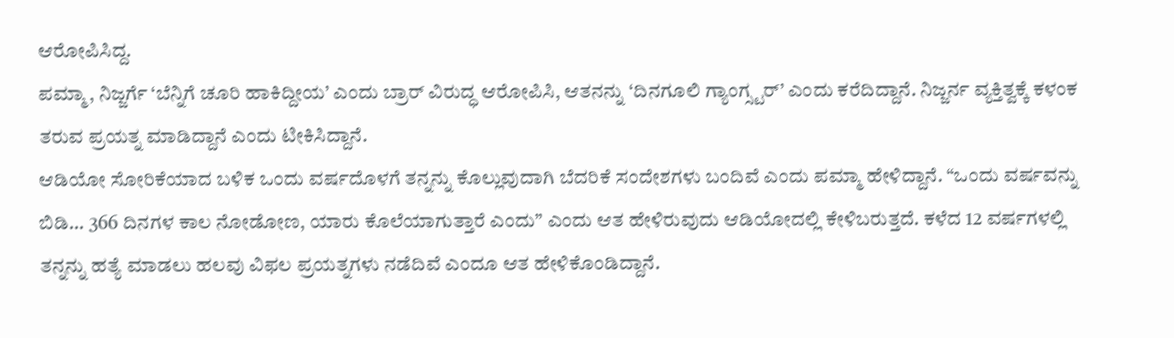ಆರೋಪಿಸಿದ್ದ.
ಪಮ್ಮಾ, ನಿಜ್ಜರ್ಗೆ ‘ಬೆನ್ನಿಗೆ ಚೂರಿ ಹಾಕಿದ್ದೀಯ’ ಎಂದು ಬ್ರಾರ್ ವಿರುದ್ಧ ಆರೋಪಿಸಿ, ಆತನನ್ನು ‘ದಿನಗೂಲಿ ಗ್ಯಾಂಗ್ಸ್ಟರ್’ ಎಂದು ಕರೆದಿದ್ದಾನೆ. ನಿಜ್ಜರ್ನ ವ್ಯಕ್ತಿತ್ವಕ್ಕೆ ಕಳಂಕ ತರುವ ಪ್ರಯತ್ನ ಮಾಡಿದ್ದಾನೆ ಎಂದು ಟೀಕಿಸಿದ್ದಾನೆ.
ಆಡಿಯೋ ಸೋರಿಕೆಯಾದ ಬಳಿಕ ಒಂದು ವರ್ಷದೊಳಗೆ ತನ್ನನ್ನು ಕೊಲ್ಲುವುದಾಗಿ ಬೆದರಿಕೆ ಸಂದೇಶಗಳು ಬಂದಿವೆ ಎಂದು ಪಮ್ಮಾ ಹೇಳಿದ್ದಾನೆ. “ಒಂದು ವರ್ಷವನ್ನು ಬಿಡಿ... 366 ದಿನಗಳ ಕಾಲ ನೋಡೋಣ, ಯಾರು ಕೊಲೆಯಾಗುತ್ತಾರೆ ಎಂದು” ಎಂದು ಆತ ಹೇಳಿರುವುದು ಆಡಿಯೋದಲ್ಲಿ ಕೇಳಿಬರುತ್ತದೆ. ಕಳೆದ 12 ವರ್ಷಗಳಲ್ಲಿ ತನ್ನನ್ನು ಹತ್ಯೆ ಮಾಡಲು ಹಲವು ವಿಫಲ ಪ್ರಯತ್ನಗಳು ನಡೆದಿವೆ ಎಂದೂ ಆತ ಹೇಳಿಕೊಂಡಿದ್ದಾನೆ.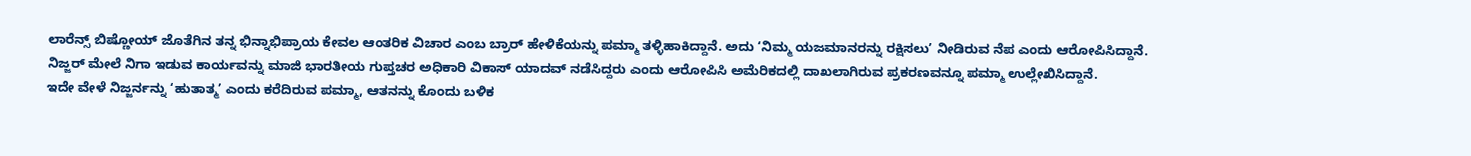ಲಾರೆನ್ಸ್ ಬಿಷ್ಣೋಯ್ ಜೊತೆಗಿನ ತನ್ನ ಭಿನ್ನಾಭಿಪ್ರಾಯ ಕೇವಲ ಆಂತರಿಕ ವಿಚಾರ ಎಂಬ ಬ್ರಾರ್ ಹೇಳಿಕೆಯನ್ನು ಪಮ್ಮಾ ತಳ್ಳಿಹಾಕಿದ್ದಾನೆ. ಅದು ‘ನಿಮ್ಮ ಯಜಮಾನರನ್ನು ರಕ್ಷಿಸಲು’ ನೀಡಿರುವ ನೆಪ ಎಂದು ಆರೋಪಿಸಿದ್ದಾನೆ.
ನಿಜ್ಜರ್ ಮೇಲೆ ನಿಗಾ ಇಡುವ ಕಾರ್ಯವನ್ನು ಮಾಜಿ ಭಾರತೀಯ ಗುಪ್ತಚರ ಅಧಿಕಾರಿ ವಿಕಾಸ್ ಯಾದವ್ ನಡೆಸಿದ್ದರು ಎಂದು ಆರೋಪಿಸಿ ಅಮೆರಿಕದಲ್ಲಿ ದಾಖಲಾಗಿರುವ ಪ್ರಕರಣವನ್ನೂ ಪಮ್ಮಾ ಉಲ್ಲೇಖಿಸಿದ್ದಾನೆ.
ಇದೇ ವೇಳೆ ನಿಜ್ಜರ್ನನ್ನು ‘ಹುತಾತ್ಮ’ ಎಂದು ಕರೆದಿರುವ ಪಮ್ಮಾ, ಆತನನ್ನು ಕೊಂದು ಬಳಿಕ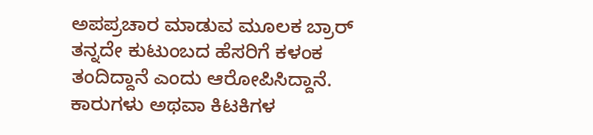ಅಪಪ್ರಚಾರ ಮಾಡುವ ಮೂಲಕ ಬ್ರಾರ್ ತನ್ನದೇ ಕುಟುಂಬದ ಹೆಸರಿಗೆ ಕಳಂಕ ತಂದಿದ್ದಾನೆ ಎಂದು ಆರೋಪಿಸಿದ್ದಾನೆ.
ಕಾರುಗಳು ಅಥವಾ ಕಿಟಕಿಗಳ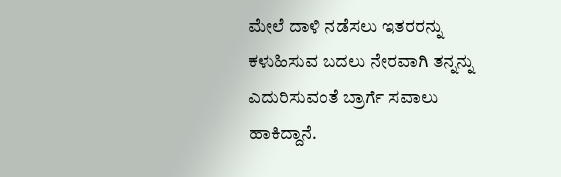ಮೇಲೆ ದಾಳಿ ನಡೆಸಲು ಇತರರನ್ನು ಕಳುಹಿಸುವ ಬದಲು ನೇರವಾಗಿ ತನ್ನನ್ನು ಎದುರಿಸುವಂತೆ ಬ್ರಾರ್ಗೆ ಸವಾಲು ಹಾಕಿದ್ದಾನೆ.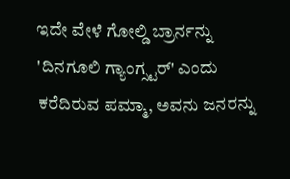ಇದೇ ವೇಳೆ ಗೋಲ್ಡಿ ಬ್ರಾರ್ನನ್ನು 'ದಿನಗೂಲಿ ಗ್ಯಾಂಗ್ಸ್ಟರ್' ಎಂದು ಕರೆದಿರುವ ಪಮ್ಮಾ, ಅವನು ಜನರನ್ನು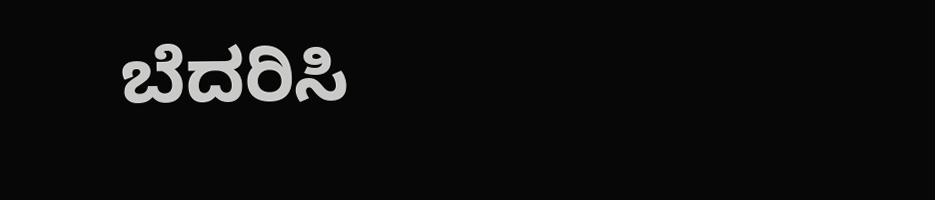ಬೆದರಿಸಿ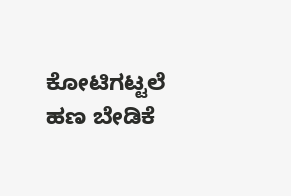ಕೋಟಿಗಟ್ಟಲೆ ಹಣ ಬೇಡಿಕೆ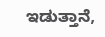ಇಡುತ್ತಾನೆ,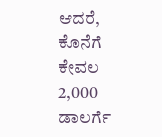ಆದರೆ, ಕೊನೆಗೆ ಕೇವಲ 2,000 ಡಾಲರ್ಗೆ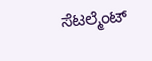ಸೆಟಲ್ಮೆಂಟ್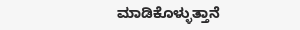ಮಾಡಿಕೊಳ್ಳುತ್ತಾನೆ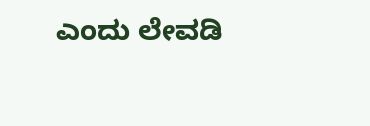ಎಂದು ಲೇವಡಿ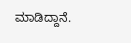ಮಾಡಿದ್ದಾನೆ.